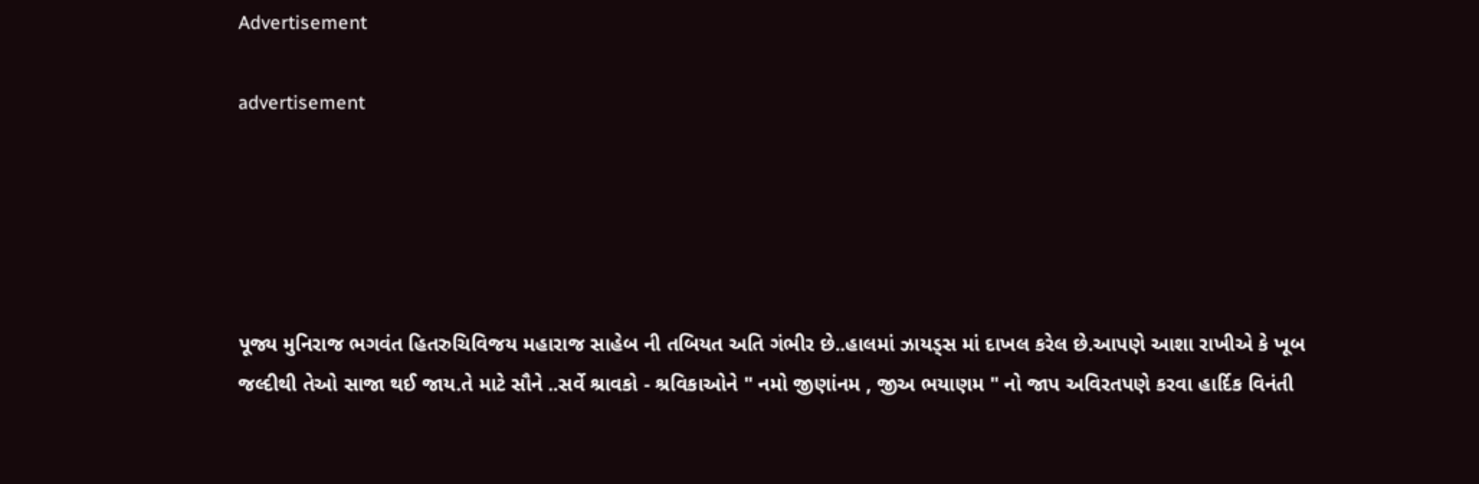Advertisement

advertisement





પૂજ્ય મુનિરાજ ભગવંત હિતરુચિવિજય મહારાજ સાહેબ ની તબિયત અતિ ગંભીર છે..હાલમાં ઝાયડ્સ માં દાખલ કરેલ છે.આપણે આશા રાખીએ કે ખૂબ જલ્દીથી તેઓ સાજા થઈ જાય.તે માટે સૌને ..સર્વે શ્રાવકો - શ્રવિકાઓને " નમો જીણાંનમ , જીઅ ભયાણમ " નો જાપ અવિરતપણે કરવા હાર્દિક વિનંતી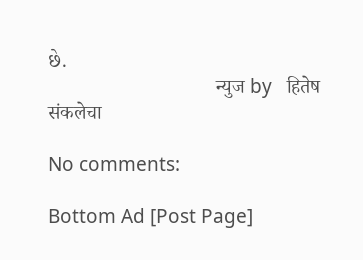છે.
                                  न्युज by   हितेष संकलेचा

No comments:

Bottom Ad [Post Page]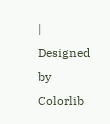| Designed by Colorlib